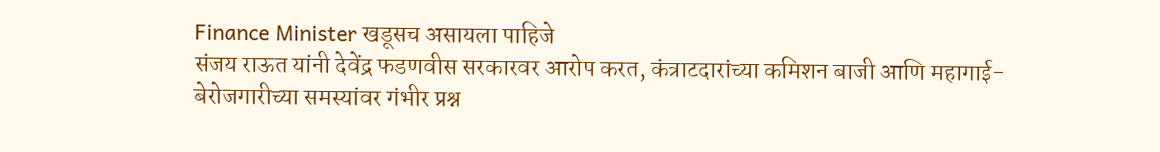Finance Minister खडूसच असायला पाहिजे
संजय राऊत यांनी देवेंद्र फडणवीस सरकारवर आरोप करत, कंत्राटदारांच्या कमिशन बाजी आणि महागाई-बेरोजगारीच्या समस्यांवर गंभीर प्रश्न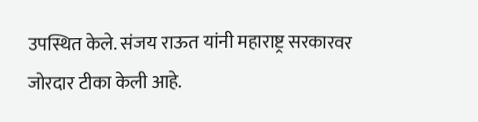उपस्थित केले. संजय राऊत यांनी महाराष्ट्र सरकारवर जोरदार टीका केली आहे.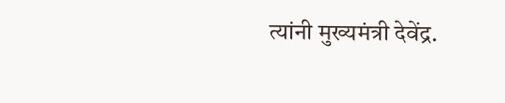त्यांनी मुख्यमंत्री देवेंद्र.